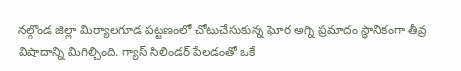నల్గొండ జిల్లా మిర్యాలగూడ పట్టణంలో చోటుచేసుకున్న ఘోర అగ్ని ప్రమాదం స్థానికంగా తీవ్ర విషాదాన్ని మిగిల్చింది. గ్యాస్ సిలిండర్ పేలడంతో ఒకే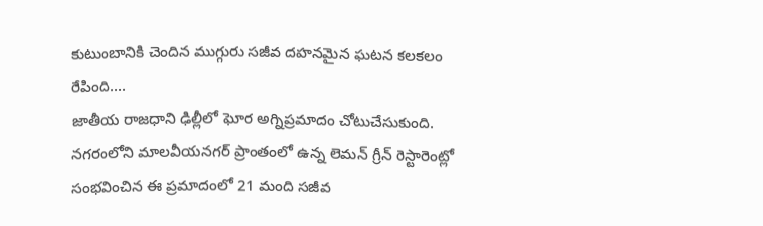కుటుంబానికి చెందిన ముగ్గురు సజీవ దహనమైన ఘటన కలకలం రేపింది....
జాతీయ రాజధాని ఢిల్లీలో ఘోర అగ్నిప్రమాదం చోటుచేసుకుంది. నగరంలోని మాలవీయనగర్ ప్రాంతంలో ఉన్న లెమన్ గ్రీన్ రెస్టారెంట్లో సంభవించిన ఈ ప్రమాదంలో 21 మంది సజీవ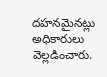దహనమైనట్లు అధికారులు వెల్లడించారు.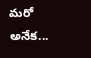మరో అనేక...